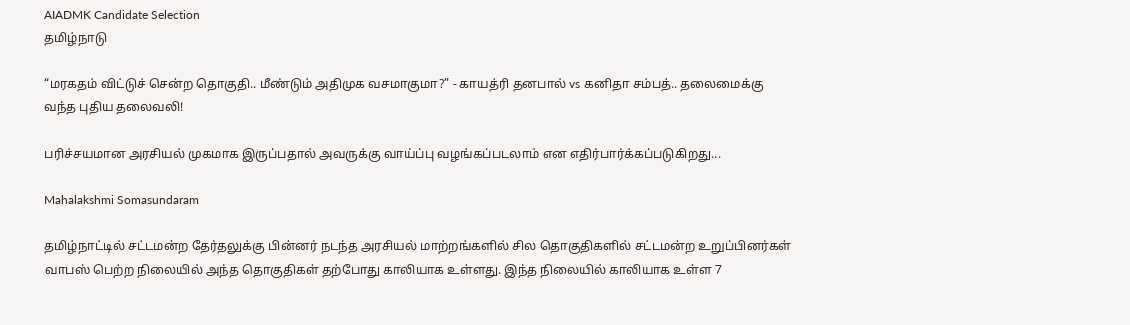AIADMK Candidate Selection
தமிழ்நாடு

“மரகதம் விட்டுச் சென்ற தொகுதி.. மீண்டும் அதிமுக வசமாகுமா?” - காயத்ரி தனபால் vs கனிதா சம்பத்.. தலைமைக்கு வந்த புதிய தலைவலி!

பரிச்சயமான அரசியல் முகமாக இருப்பதால் அவருக்கு வாய்ப்பு வழங்கப்படலாம் என எதிர்பார்க்கப்படுகிறது...

Mahalakshmi Somasundaram

தமிழ்நாட்டில் சட்டமன்ற தேர்தலுக்கு பின்னர் நடந்த அரசியல் மாற்றங்களில் சில தொகுதிகளில் சட்டமன்ற உறுப்பினர்கள் வாபஸ் பெற்ற நிலையில் அந்த தொகுதிகள் தற்போது காலியாக உள்ளது. இந்த நிலையில் காலியாக உள்ள 7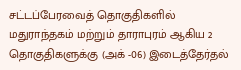சட்டப்பேரவைத் தொகுதிகளில் மதுராந்தகம் மற்றும் தாராபுரம் ஆகிய 2 தொகுதிகளுக்கு (அக் -06) இடைத்தேர்தல்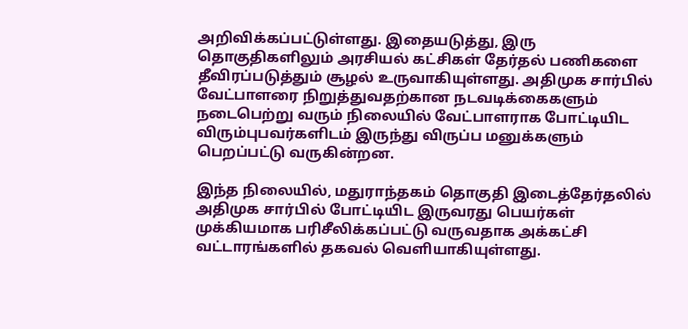அறிவிக்கப்பட்டுள்ளது. இதையடுத்து, இரு தொகுதிகளிலும் அரசியல் கட்சிகள் தேர்தல் பணிகளை தீவிரப்படுத்தும் சூழல் உருவாகியுள்ளது. அதிமுக சார்பில் வேட்பாளரை நிறுத்துவதற்கான நடவடிக்கைகளும் நடைபெற்று வரும் நிலையில் வேட்பாளராக போட்டியிட விரும்புபவர்களிடம் இருந்து விருப்ப மனுக்களும் பெறப்பட்டு வருகின்றன.

இந்த நிலையில், மதுராந்தகம் தொகுதி இடைத்தேர்தலில் அதிமுக சார்பில் போட்டியிட இருவரது பெயர்கள் முக்கியமாக பரிசீலிக்கப்பட்டு வருவதாக அக்கட்சி வட்டாரங்களில் தகவல் வெளியாகியுள்ளது.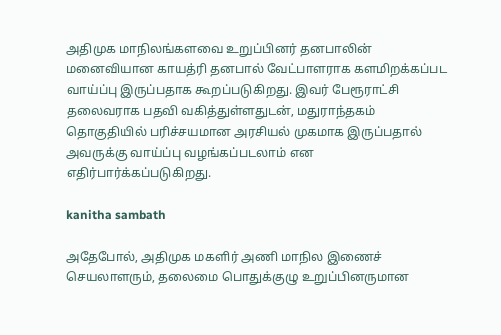அதிமுக மாநிலங்களவை உறுப்பினர் தனபாலின் மனைவியான காயத்ரி தனபால் வேட்பாளராக களமிறக்கப்பட வாய்ப்பு இருப்பதாக கூறப்படுகிறது. இவர் பேரூராட்சி தலைவராக பதவி வகித்துள்ளதுடன், மதுராந்தகம் தொகுதியில் பரிச்சயமான அரசியல் முகமாக இருப்பதால் அவருக்கு வாய்ப்பு வழங்கப்படலாம் என எதிர்பார்க்கப்படுகிறது.

kanitha sambath

அதேபோல், அதிமுக மகளிர் அணி மாநில இணைச் செயலாளரும், தலைமை பொதுக்குழு உறுப்பினருமான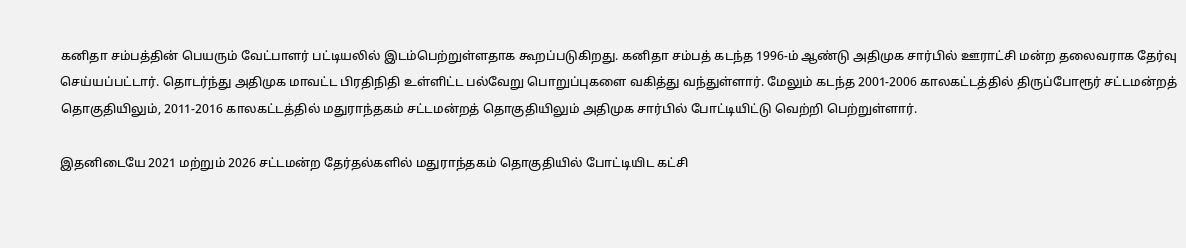கனிதா சம்பத்தின் பெயரும் வேட்பாளர் பட்டியலில் இடம்பெற்றுள்ளதாக கூறப்படுகிறது. கனிதா சம்பத் கடந்த 1996-ம் ஆண்டு அதிமுக சார்பில் ஊராட்சி மன்ற தலைவராக தேர்வு செய்யப்பட்டார். தொடர்ந்து அதிமுக மாவட்ட பிரதிநிதி உள்ளிட்ட பல்வேறு பொறுப்புகளை வகித்து வந்துள்ளார். மேலும் கடந்த 2001-2006 காலகட்டத்தில் திருப்போரூர் சட்டமன்றத் தொகுதியிலும், 2011-2016 காலகட்டத்தில் மதுராந்தகம் சட்டமன்றத் தொகுதியிலும் அதிமுக சார்பில் போட்டியிட்டு வெற்றி பெற்றுள்ளார்.

இதனிடையே 2021 மற்றும் 2026 சட்டமன்ற தேர்தல்களில் மதுராந்தகம் தொகுதியில் போட்டியிட கட்சி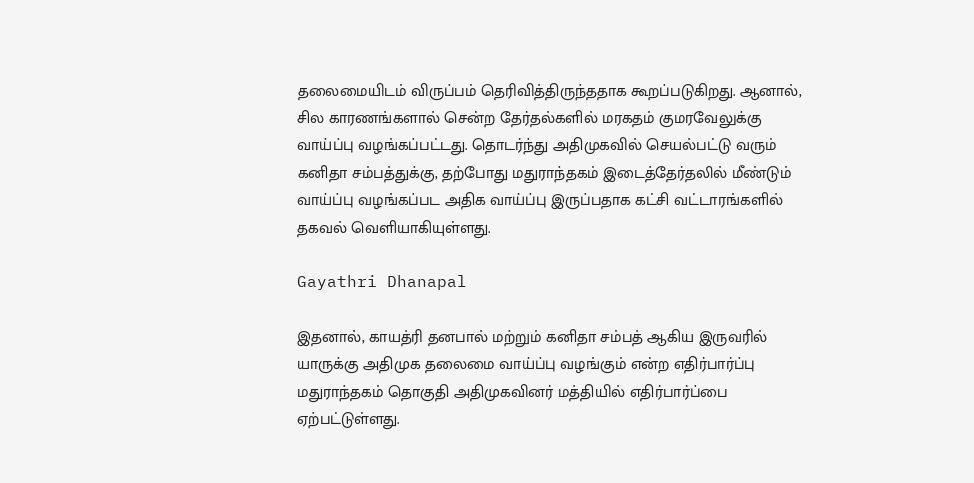தலைமையிடம் விருப்பம் தெரிவித்திருந்ததாக கூறப்படுகிறது. ஆனால், சில காரணங்களால் சென்ற தேர்தல்களில் மரகதம் குமரவேலுக்கு வாய்ப்பு வழங்கப்பட்டது. தொடர்ந்து அதிமுகவில் செயல்பட்டு வரும் கனிதா சம்பத்துக்கு, தற்போது மதுராந்தகம் இடைத்தேர்தலில் மீண்டும் வாய்ப்பு வழங்கப்பட அதிக வாய்ப்பு இருப்பதாக கட்சி வட்டாரங்களில் தகவல் வெளியாகியுள்ளது.

Gayathri Dhanapal

இதனால், காயத்ரி தனபால் மற்றும் கனிதா சம்பத் ஆகிய இருவரில் யாருக்கு அதிமுக தலைமை வாய்ப்பு வழங்கும் என்ற எதிர்பார்ப்பு மதுராந்தகம் தொகுதி அதிமுகவினர் மத்தியில் எதிர்பார்ப்பை ஏற்பட்டுள்ளது.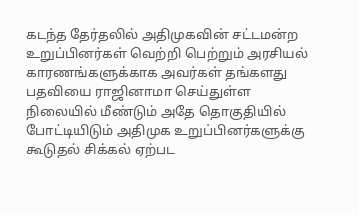கடந்த தேர்தலில் அதிமுகவின் சட்டமன்ற உறுப்பினர்கள் வெற்றி பெற்றும் அரசியல் காரணங்களுக்காக அவர்கள் தங்களது பதவியை ராஜினாமா செய்துள்ள நிலையில் மீண்டும் அதே தொகுதியில் போட்டியிடும் அதிமுக உறுப்பினர்களுக்கு கூடுதல் சிக்கல் ஏற்பட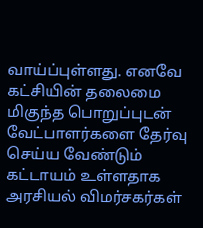வாய்ப்புள்ளது. எனவே கட்சியின் தலைமை மிகுந்த பொறுப்புடன் வேட்பாளர்களை தேர்வு செய்ய வேண்டும் கட்டாயம் உள்ளதாக அரசியல் விமர்சகர்கள்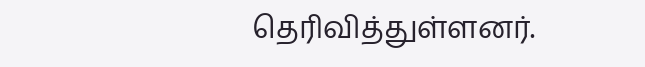தெரிவித்துள்ளனர்.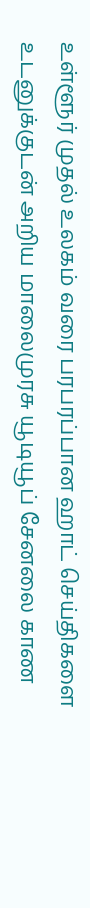உள்ளூர் முதல் உலகம் வரை பரபரப்பான ஹாட் செய்திகளை உடனுக்குடன் அறிய மாலைமுரசு யூடியூப் சேனலை காண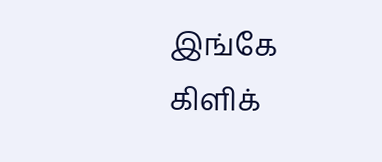இங்கே கிளிக்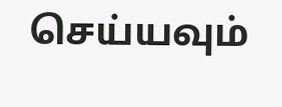செய்யவும்